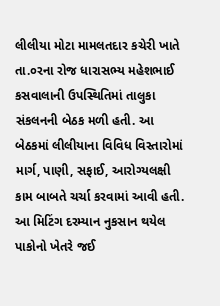લીલીયા મોટા મામલતદાર કચેરી ખાતે તા.૦રના રોજ ધારાસભ્ય મહેશભાઈ કસવાલાની ઉપસ્થિતિમાં તાલુકા સંકલનની બેઠક મળી હતી. આ બેઠકમાં લીલીયાના વિવિધ વિસ્તારોમાં માર્ગ, પાણી, સફાઈ, આરોગ્યલક્ષી કામ બાબતે ચર્ચા કરવામાં આવી હતી. આ મિટિંગ દરમ્યાન નુકસાન થયેલ પાકોનો ખેતરે જઈ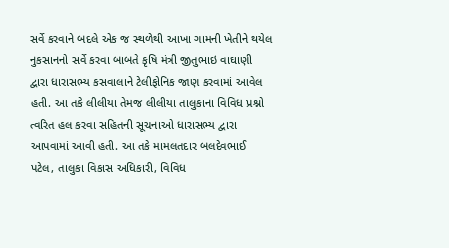સર્વે કરવાને બદલે એક જ સ્થળેથી આખા ગામની ખેતીને થયેલ નુકસાનનો સર્વે કરવા બાબતે કૃષિ મંત્રી જીતુભાઇ વાઘાણી દ્વારા ધારાસભ્ય કસવાલાને ટેલીફોનિક જાણ કરવામાં આવેલ હતી. આ તકે લીલીયા તેમજ લીલીયા તાલુકાના વિવિધ પ્રશ્નો ત્વરિત હલ કરવા સહિતની સૂચનાઓ ધારાસભ્ય દ્વારા આપવામાં આવી હતી. આ તકે મામલતદાર બલદેવભાઈ પટેલ, તાલુકા વિકાસ અધિકારી, વિવિધ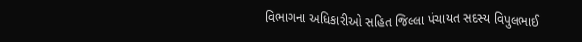વિભાગના અધિકારીઓ સહિત જિલ્લા પંચાયત સદસ્ય વિપુલભાઈ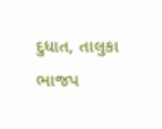દુધાત, તાલુકા ભાજપ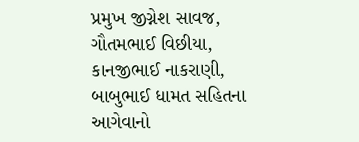પ્રમુખ જીગ્નેશ સાવજ, ગૌતમભાઈ વિછીયા, કાનજીભાઈ નાકરાણી, બાબુભાઈ ધામત સહિતના આગેવાનો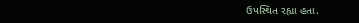ઉપસ્થિત રહ્યા હતા.